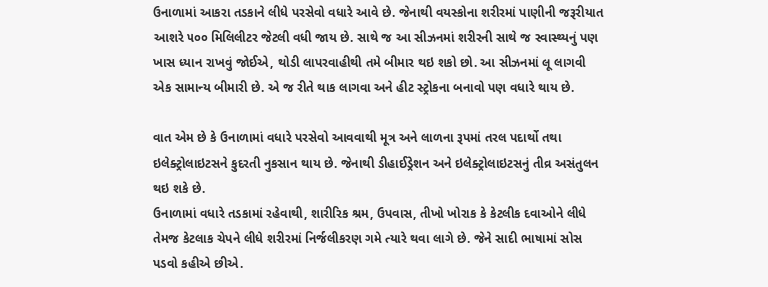ઉનાળામાં આકરા તડકાને લીધે પરસેવો વધારે આવે છે. જેનાથી વયસ્કોના શરીરમાં પાણીની જરૂરીયાત આશરે ૫૦૦ મિલિલીટર જેટલી વધી જાય છે. સાથે જ આ સીઝનમાં શરીરની સાથે જ સ્વાસ્થ્યનું પણ ખાસ ધ્યાન રાખવું જોઈએ, થોડી લાપરવાહીથી તમે બીમાર થઇ શકો છો. આ સીઝનમાં લૂ લાગવી એક સામાન્ય બીમારી છે. એ જ રીતે થાક લાગવા અને હીટ સ્ટ્રોકના બનાવો પણ વધારે થાય છે.

વાત એમ છે કે ઉનાળામાં વધારે પરસેવો આવવાથી મૂત્ર અને લાળના રૂપમાં તરલ પદાર્થો તથા ઇલેક્ટ્રોલાઇટસને કુદરતી નુકસાન થાય છે. જેનાથી ડીહાઈડ્રેશન અને ઇલેક્ટ્રોલાઇટસનું તીવ્ર અસંતુલન થઇ શકે છે.
ઉનાળામાં વધારે તડકામાં રહેવાથી, શારીરિક શ્રમ, ઉપવાસ, તીખો ખોરાક કે કેટલીક દવાઓને લીધે તેમજ કેટલાક ચેપને લીધે શરીરમાં નિર્જલીકરણ ગમે ત્યારે થવા લાગે છે. જેને સાદી ભાષામાં સોસ પડવો કહીએ છીએ.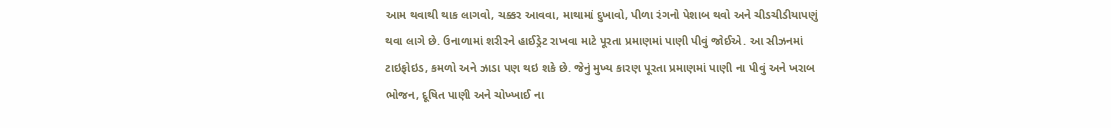આમ થવાથી થાક લાગવો, ચક્કર આવવા, માથામાં દુખાવો, પીળા રંગનો પેશાબ થવો અને ચીડચીડીયાપણું થવા લાગે છે. ઉનાળામાં શરીરને હાઈડ્રેટ રાખવા માટે પૂરતા પ્રમાણમાં પાણી પીવું જોઈએ. આ સીઝનમાં ટાઇફોઇડ, કમળો અને ઝાડા પણ થઇ શકે છે. જેનું મુખ્ય કારણ પૂરતા પ્રમાણમાં પાણી ના પીવું અને ખરાબ ભોજન, દૂષિત પાણી અને ચોખ્ખાઈ ના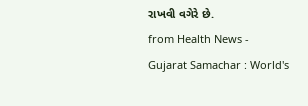રાખવી વગેરે છે.
from Health News - Gujarat Samachar : World's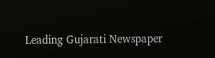Leading Gujarati Newspaper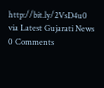http://bit.ly/2VsD4u0
via Latest Gujarati News
0 Comments